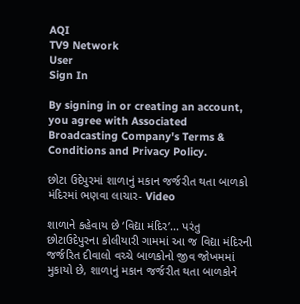AQI
TV9 Network
User
Sign In

By signing in or creating an account, you agree with Associated Broadcasting Company's Terms & Conditions and Privacy Policy.

છોટા ઉદેપુરમાં શાળાનું મકાન જર્જરીત થતા બાળકો મંદિરમાં ભણવા લાચાર- Video

શાળાને કહેવાય છે ‘વિદ્યા મંદિર’... પરંતુ છોટાઉદેપુરના કોલીયારી ગામમાં આ જ વિદ્યા મંદિરની જર્જરિત દીવાલો વચ્ચે બાળકોનો જીવ જોખમમાં મુકાયો છે, શાળાનું મકાન જર્જરીત થતા બાળકોને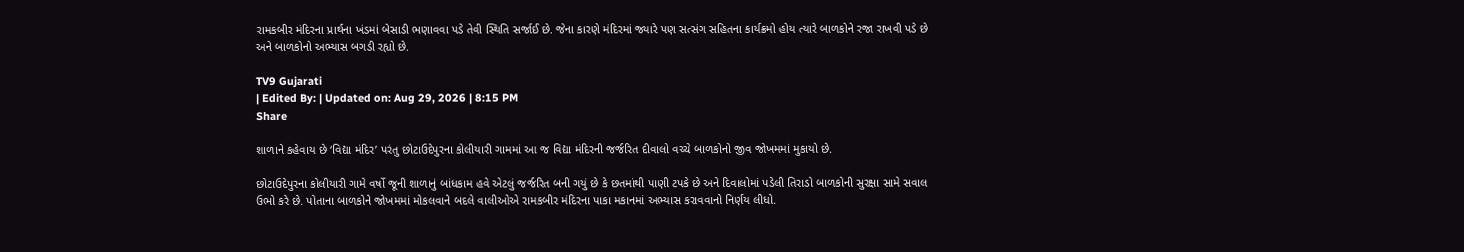રામકબીર મંદિરના પ્રાર્થના ખંડમાં બેસાડી ભણાવવા પડે તેવી સ્થિતિ સર્જાઈ છે. જેના કારણે મંદિરમાં જ્યારે પણ સત્સંગ સહિતના કાર્યક્રમો હોય ત્યારે બાળકોને રજા રાખવી પડે છે અને બાળકોનો અભ્યાસ બગડી રહ્યો છે.

TV9 Gujarati
| Edited By: | Updated on: Aug 29, 2026 | 8:15 PM
Share

શાળાને કહેવાય છે ‘વિદ્યા મંદિર’ પરંતુ છોટાઉદેપુરના કોલીયારી ગામમાં આ જ વિદ્યા મંદિરની જર્જરિત દીવાલો વચ્ચે બાળકોનો જીવ જોખમમાં મુકાયો છે.

છોટાઉદેપુરના કોલીયારી ગામે વર્ષો જૂની શાળાનું બાંધકામ હવે એટલું જર્જરિત બની ગયું છે કે છતમાંથી પાણી ટપકે છે અને દિવાલોમાં પડેલી તિરાડો બાળકોની સુરક્ષા સામે સવાલ ઉભો કરે છે. પોતાના બાળકોને જોખમમાં મોકલવાને બદલે વાલીઓએ રામકબીર મંદિરના પાકા મકાનમાં અભ્યાસ કરાવવાનો નિર્ણય લીધો.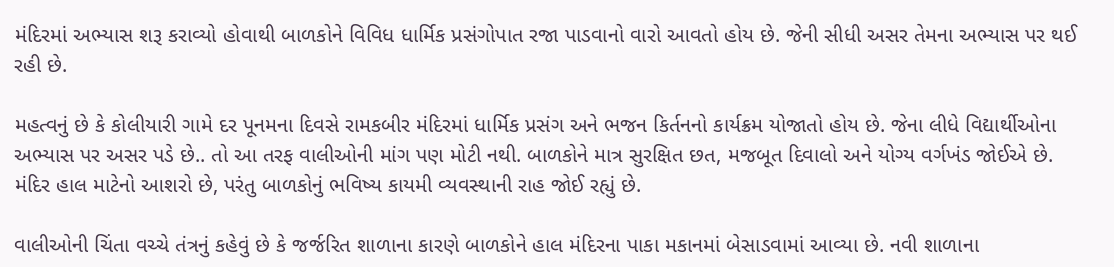મંદિરમાં અભ્યાસ શરૂ કરાવ્યો હોવાથી બાળકોને વિવિધ ધાર્મિક પ્રસંગોપાત રજા પાડવાનો વારો આવતો હોય છે. જેની સીધી અસર તેમના અભ્યાસ પર થઈ રહી છે.

મહત્વનું છે કે કોલીયારી ગામે દર પૂનમના દિવસે રામકબીર મંદિરમાં ધાર્મિક પ્રસંગ અને ભજન કિર્તનનો કાર્યક્રમ યોજાતો હોય છે. જેના લીધે વિદ્યાર્થીઓના અભ્યાસ પર અસર પડે છે.. તો આ તરફ વાલીઓની માંગ પણ મોટી નથી. બાળકોને માત્ર સુરક્ષિત છત, મજબૂત દિવાલો અને યોગ્ય વર્ગખંડ જોઈએ છે. મંદિર હાલ માટેનો આશરો છે, પરંતુ બાળકોનું ભવિષ્ય કાયમી વ્યવસ્થાની રાહ જોઈ રહ્યું છે.

વાલીઓની ચિંતા વચ્ચે તંત્રનું કહેવું છે કે જર્જરિત શાળાના કારણે બાળકોને હાલ મંદિરના પાકા મકાનમાં બેસાડવામાં આવ્યા છે. નવી શાળાના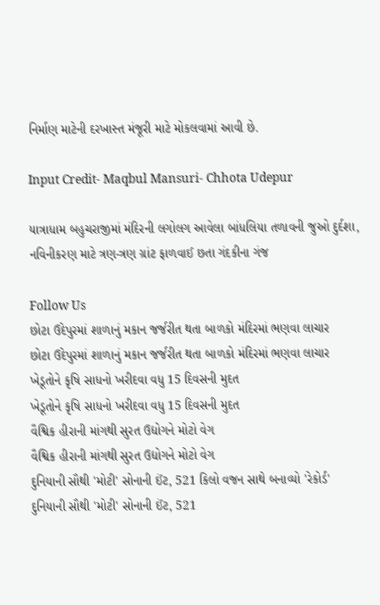નિર્માણ માટેની દરખાસ્ત મંજૂરી માટે મોકલવામાં આવી છે.

Input Credit- Maqbul Mansuri- Chhota Udepur

યાત્રાધામ બહુચરાજીમાં મંદિરની લગોલગ આવેલા બાંધલિયા તળાવની જુઓ દુર્દશા, નવિનીકરણ માટે ત્રણ-ત્રણ ગ્રાંટ ફાળવાઈ છતા ગંદકીના ગંજ

Follow Us
છોટા ઉદેપુરમાં શાળાનું મકાન જર્જરીત થતા બાળકો મંદિરમાં ભણવા લાચાર
છોટા ઉદેપુરમાં શાળાનું મકાન જર્જરીત થતા બાળકો મંદિરમાં ભણવા લાચાર
ખેડૂતોને કૃષિ સાધનો ખરીદવા વધુ 15 દિવસની મુદત
ખેડૂતોને કૃષિ સાધનો ખરીદવા વધુ 15 દિવસની મુદત
વૈશ્વિક હીરાની માંગથી સુરત ઉદ્યોગને મોટો વેગ
વૈશ્વિક હીરાની માંગથી સુરત ઉદ્યોગને મોટો વેગ
દુનિયાની સૌથી 'મોટી' સોનાની ઈંટ, 521 કિલો વજન સાથે બનાવ્યો 'રેકોર્ડ'
દુનિયાની સૌથી 'મોટી' સોનાની ઈંટ, 521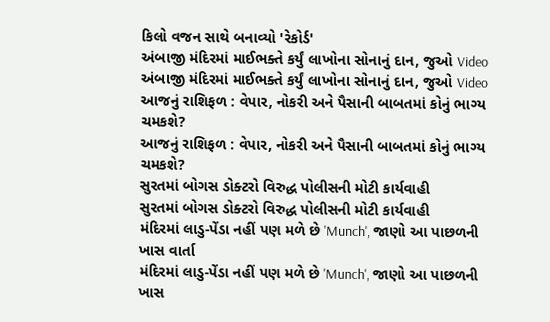કિલો વજન સાથે બનાવ્યો 'રેકોર્ડ'
અંબાજી મંદિરમાં માઈભક્તે કર્યું લાખોના સોનાનું દાન, જુઓ Video
અંબાજી મંદિરમાં માઈભક્તે કર્યું લાખોના સોનાનું દાન, જુઓ Video
આજનું રાશિફળ : વેપાર, નોકરી અને પૈસાની બાબતમાં કોનું ભાગ્ય ચમકશે?
આજનું રાશિફળ : વેપાર, નોકરી અને પૈસાની બાબતમાં કોનું ભાગ્ય ચમકશે?
સુરતમાં બોગસ ડોક્ટરો વિરુદ્ધ પોલીસની મોટી કાર્યવાહી
સુરતમાં બોગસ ડોક્ટરો વિરુદ્ધ પોલીસની મોટી કાર્યવાહી
મંદિરમાં લાડુ-પેંડા નહીં પણ મળે છે 'Munch', જાણો આ પાછળની ખાસ વાર્તા
મંદિરમાં લાડુ-પેંડા નહીં પણ મળે છે 'Munch', જાણો આ પાછળની ખાસ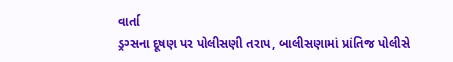વાર્તા
ડ્રગ્સના દૂષણ પર પોલીસણી તરાપ, બાલીસણામાં પ્રાંતિજ પોલીસે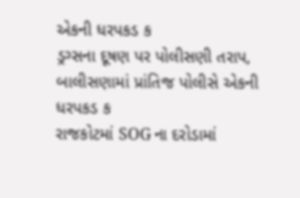એકની ધરપકડ ક
ડ્રગ્સના દૂષણ પર પોલીસણી તરાપ, બાલીસણામાં પ્રાંતિજ પોલીસે એકની ધરપકડ ક
રાજકોટમાં SOG ના દરોડામાં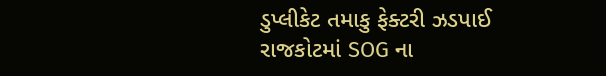ડુપ્લીકેટ તમાકુ ફેક્ટરી ઝડપાઈ
રાજકોટમાં SOG ના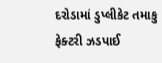દરોડામાં ડુપ્લીકેટ તમાકુ ફેક્ટરી ઝડપાઈ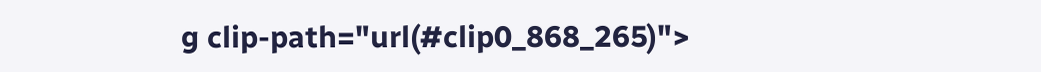g clip-path="url(#clip0_868_265)">